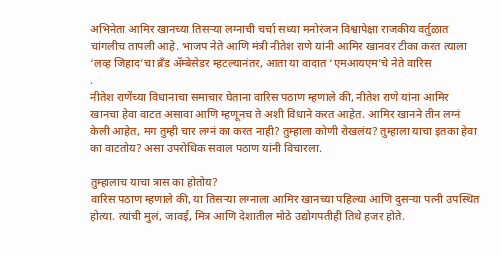अभिनेता आमिर खानच्या तिसऱ्या लग्नाची चर्चा सध्या मनोरंजन विश्वापेक्षा राजकीय वर्तुळात चांगलीच तापली आहे. भाजप नेते आणि मंत्री नीतेश राणे यांनी आमिर खानवर टीका करत त्याला ‘लव्ह जिहाद’चा ब्रँड ॲम्बेसेडर म्हटल्यानंतर, आता या वादात ‘एमआयएम’चे नेते वारिस
.
नीतेश राणेंच्या विधानाचा समाचार घेताना वारिस पठाण म्हणाले की, नीतेश राणे यांना आमिर खानचा हेवा वाटत असावा आणि म्हणूनच ते अशी विधाने करत आहेत. आमिर खानने तीन लग्नं केली आहेत, मग तुम्ही चार लग्नं का करत नाही? तुम्हाला कोणी रोखलंय? तुम्हाला याचा इतका हेवा का वाटतोय? असा उपरोधिक सवाल पठाण यांनी विचारला.

तुम्हालाच याचा त्रास का होतोय?
वारिस पठाण म्हणाले की, या तिसऱ्या लग्नाला आमिर खानच्या पहिल्या आणि दुसऱ्या पत्नी उपस्थित होत्या. त्यांची मुलं, जावई, मित्र आणि देशातील मोठे उद्योगपतीही तिथे हजर होते.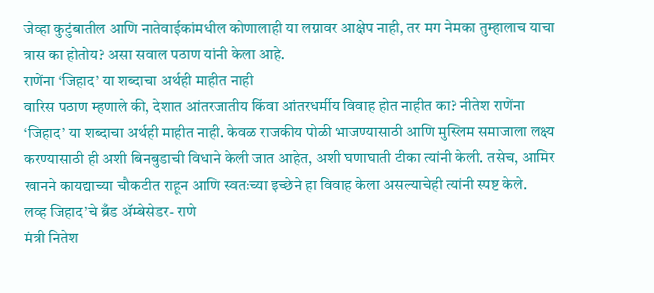जेव्हा कुटुंबातील आणि नातेवाईकांमधील कोणालाही या लग्नावर आक्षेप नाही, तर मग नेमका तुम्हालाच याचा त्रास का होतोय? असा सवाल पठाण यांनी केला आहे.
राणेंना ‘जिहाद’ या शब्दाचा अर्थही माहीत नाही
वारिस पठाण म्हणाले की, देशात आंतरजातीय किंवा आंतरधर्मीय विवाह होत नाहीत का? नीतेश राणेंना ‘जिहाद’ या शब्दाचा अर्थही माहीत नाही. केवळ राजकीय पोळी भाजण्यासाठी आणि मुस्लिम समाजाला लक्ष्य करण्यासाठी ही अशी बिनबुडाची विधाने केली जात आहेत, अशी घणाघाती टीका त्यांनी केली. तसेच, आमिर खानने कायद्याच्या चौकटीत राहून आणि स्वतःच्या इच्छेने हा विवाह केला असल्याचेही त्यांनी स्पष्ट केले.
लव्ह जिहाद’चे ब्रँड ॲम्बेसेडर- राणे
मंत्री नितेश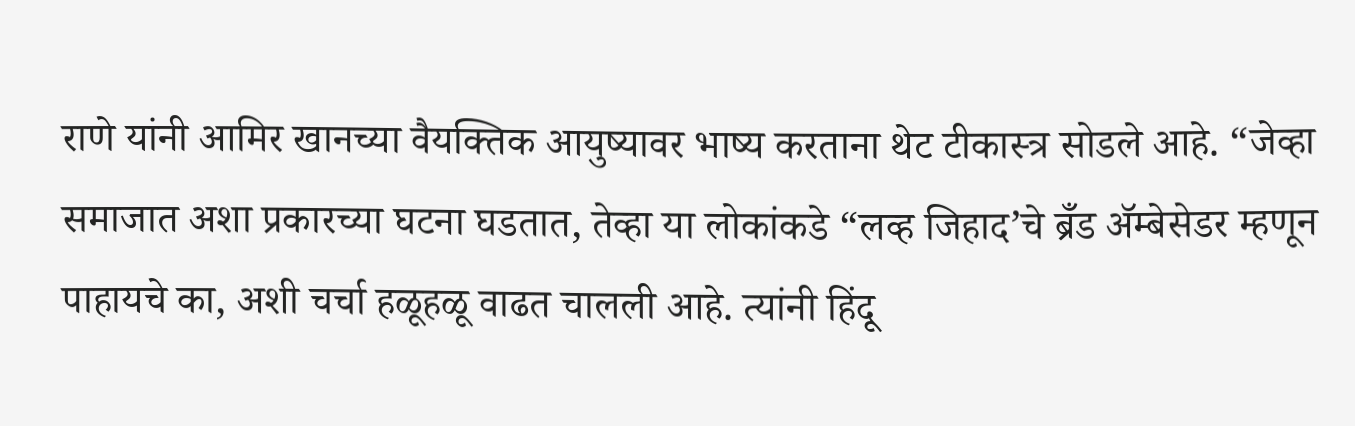राणे यांनी आमिर खानच्या वैयक्तिक आयुष्यावर भाष्य करताना थेट टीकास्त्र सोडले आहे. “जेव्हा समाजात अशा प्रकारच्या घटना घडतात, तेव्हा या लोकांकडे “लव्ह जिहाद’चे ब्रँड ॲम्बेसेडर म्हणून पाहायचे का, अशी चर्चा हळूहळू वाढत चालली आहे. त्यांनी हिंदू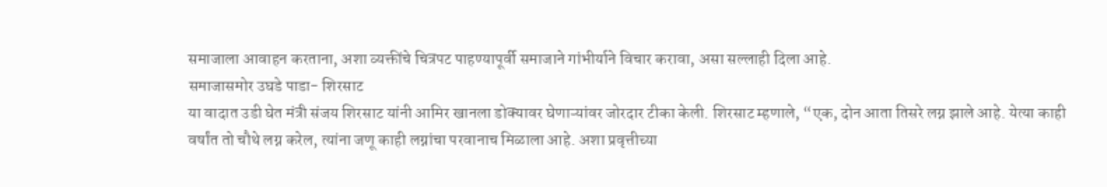समाजाला आवाहन करताना, अशा व्यक्तींचे चित्रपट पाहण्यापूर्वी समाजाने गांभीर्याने विचार करावा, असा सल्लाही दिला आहे.
समाजासमोर उघडे पाडा- शिरसाट
या वादात उडी घेत मंत्री संजय शिरसाट यांनी आमिर खानला डोक्यावर घेणाऱ्यांवर जोरदार टीका केली. शिरसाट म्हणाले, “एक, दोन आता तिसरे लग्न झाले आहे. येत्या काही वर्षांत तो चौथे लग्न करेल, त्यांना जणू काही लग्नांचा परवानाच मिळाला आहे. अशा प्रवृत्तीच्या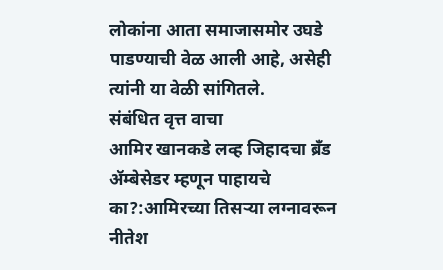लोकांना आता समाजासमोर उघडे पाडण्याची वेळ आली आहे, असेही त्यांनी या वेळी सांगितले.
संबंधित वृत्त वाचा
आमिर खानकडे लव्ह जिहादचा ब्रँड ॲम्बेसेडर म्हणून पाहायचे का?:आमिरच्या तिसऱ्या लग्नावरून नीतेश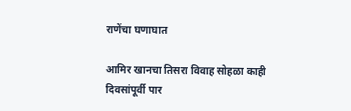राणेंचा घणाघात

आमिर खानचा तिसरा विवाह सोहळा काही दिवसांपूर्वी पार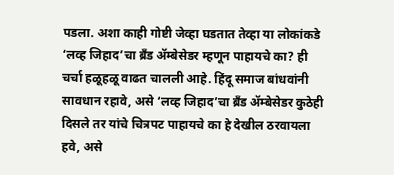पडला. अशा काही गोष्टी जेव्हा घडतात तेव्हा या लोकांकडे ‘लव्ह जिहाद’चा ब्रँड ॲम्बेसेडर म्हणून पाहायचे का? ही चर्चा हळूहळू वाढत चालली आहे. हिंदू समाज बांधवांनी सावधान रहावे, असे ‘लव्ह जिहाद’चा ब्रँड ॲम्बेसेडर कुठेही दिसले तर यांचे चित्रपट पाहायचे का हे देखील ठरवायला हवे, असे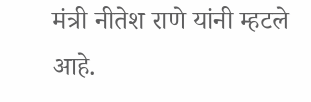मंत्री नीतेश राणे यांनी म्हटले आहे.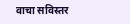वाचा सविस्तर